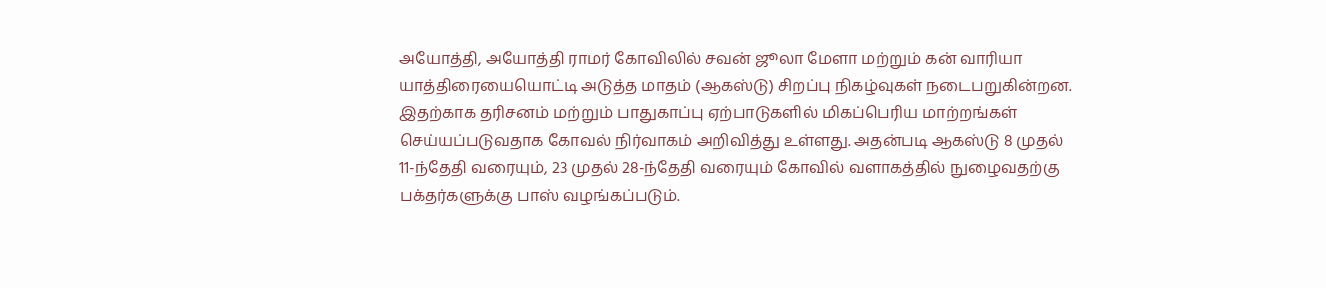அயோத்தி, அயோத்தி ராமர் கோவிலில் சவன் ஜூலா மேளா மற்றும் கன் வாரியா யாத்திரையையொட்டி அடுத்த மாதம் (ஆகஸ்டு) சிறப்பு நிகழ்வுகள் நடைபறுகின்றன. இதற்காக தரிசனம் மற்றும் பாதுகாப்பு ஏற்பாடுகளில் மிகப்பெரிய மாற்றங்கள் செய்யப்படுவதாக கோவல் நிர்வாகம் அறிவித்து உள்ளது. அதன்படி ஆகஸ்டு 8 முதல் 11-ந்தேதி வரையும், 23 முதல் 28-ந்தேதி வரையும் கோவில் வளாகத்தில் நுழைவதற்கு பக்தர்களுக்கு பாஸ் வழங்கப்படும்.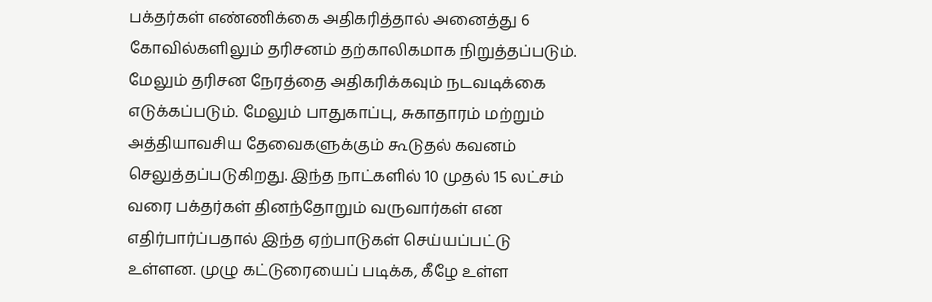பக்தர்கள் எண்ணிக்கை அதிகரித்தால் அனைத்து 6 கோவில்களிலும் தரிசனம் தற்காலிகமாக நிறுத்தப்படும். மேலும் தரிசன நேரத்தை அதிகரிக்கவும் நடவடிக்கை எடுக்கப்படும். மேலும் பாதுகாப்பு, சுகாதாரம் மற்றும் அத்தியாவசிய தேவைகளுக்கும் கூடுதல் கவனம் செலுத்தப்படுகிறது. இந்த நாட்களில் 10 முதல் 15 லட்சம் வரை பக்தர்கள் தினந்தோறும் வருவார்கள் என எதிர்பார்ப்பதால் இந்த ஏற்பாடுகள் செய்யப்பட்டு உள்ளன. முழு கட்டுரையைப் படிக்க, கீழே உள்ள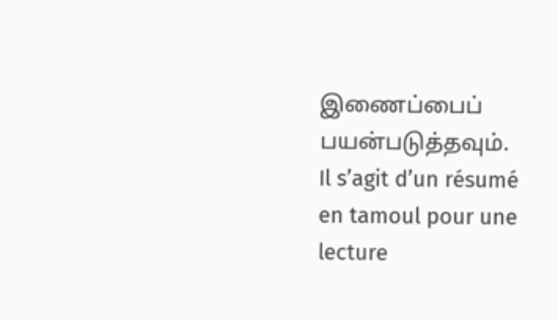இணைப்பைப் பயன்படுத்தவும்.
Il s’agit d’un résumé en tamoul pour une lecture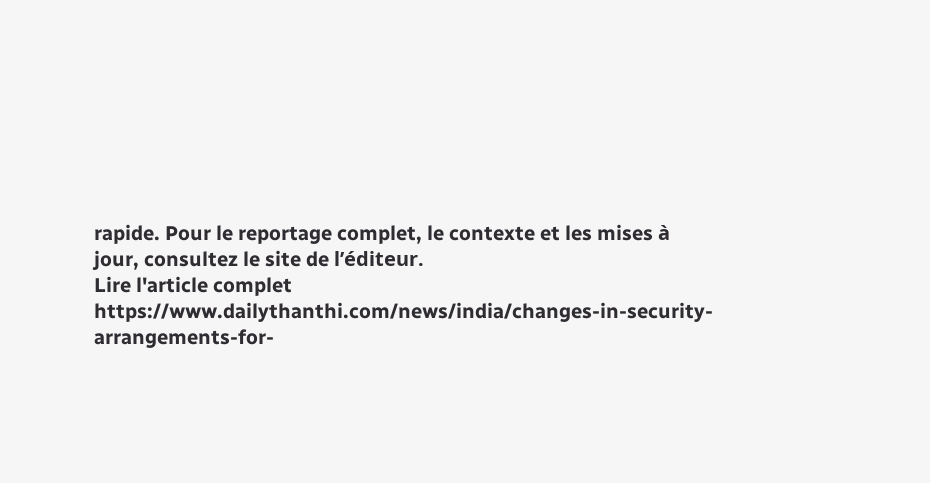rapide. Pour le reportage complet, le contexte et les mises à jour, consultez le site de l’éditeur.
Lire l'article complet
https://www.dailythanthi.com/news/india/changes-in-security-arrangements-for-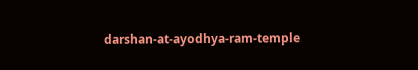darshan-at-ayodhya-ram-temple